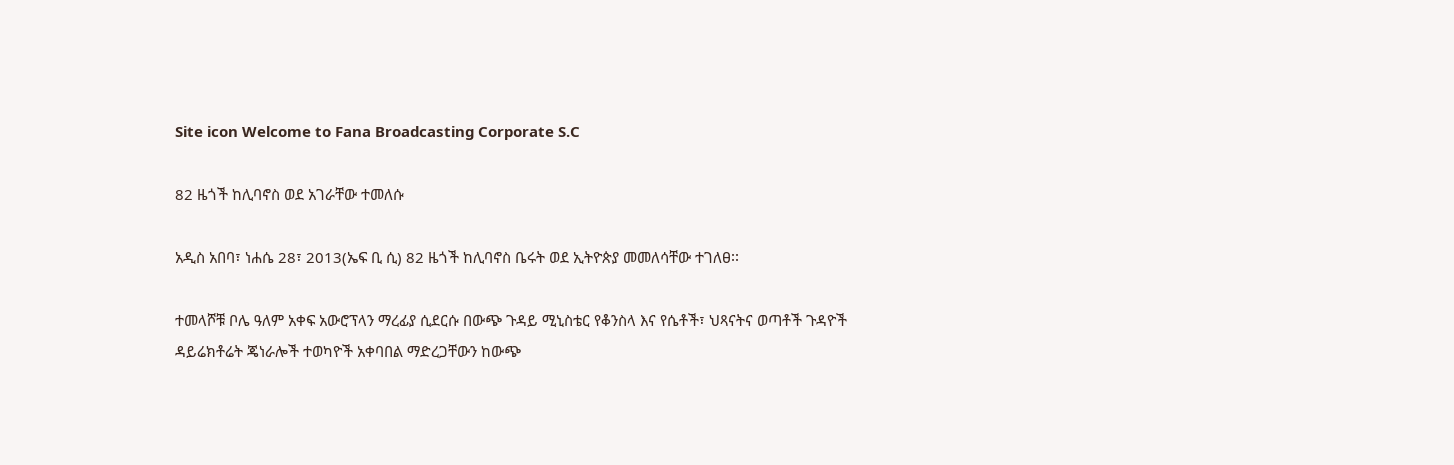Site icon Welcome to Fana Broadcasting Corporate S.C

82 ዜጎች ከሊባኖስ ወደ አገራቸው ተመለሱ

አዲስ አበባ፣ ነሐሴ 28፣ 2013(ኤፍ ቢ ሲ) 82 ዜጎች ከሊባኖስ ቤሩት ወደ ኢትዮጵያ መመለሳቸው ተገለፀ፡፡

ተመላሾቹ ቦሌ ዓለም አቀፍ አውሮፕላን ማረፊያ ሲደርሱ በውጭ ጉዳይ ሚኒስቴር የቆንስላ እና የሴቶች፣ ህጻናትና ወጣቶች ጉዳዮች ዳይሬክቶሬት ጄነራሎች ተወካዮች አቀባበል ማድረጋቸውን ከውጭ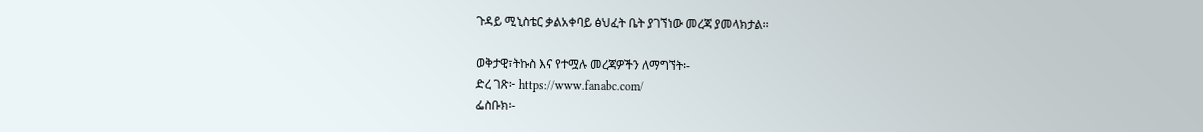ጉዳይ ሚኒስቴር ቃልአቀባይ ፅህፈት ቤት ያገኘነው መረጃ ያመላክታል፡፡

ወቅታዊ፣ትኩስ እና የተሟሉ መረጃዎችን ለማግኘት፡-
ድረ ገጽ፦ https://www.fanabc.com/
ፌስቡክ፡-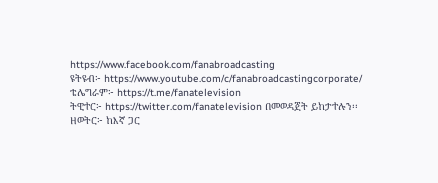https://www.facebook.com/fanabroadcasting
ዩትዩብ፦ https://www.youtube.com/c/fanabroadcastingcorporate/
ቴሌግራም፦ https://t.me/fanatelevision
ትዊተር፦ https://twitter.com/fanatelevision በመወዳጀት ይከታተሉን፡፡
ዘወትር፦ ከእኛ ጋር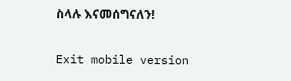ስላሉ እናመሰግናለን!

Exit mobile version